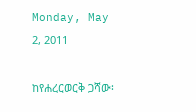Monday, May 2, 2011

ከየሐረርወርቅ ጋሻው፡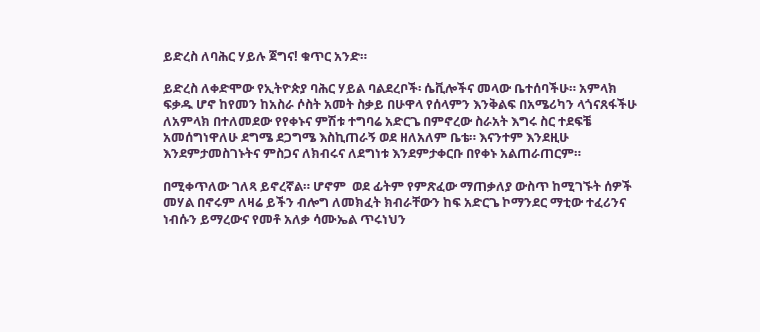ይድረስ ለባሕር ሃይሉ ጀግና! ቁጥር አንድ።

ይድረስ ለቀድሞው የኢትዮጵያ ባሕር ሃይል ባልደረቦች፡ ሴቪሎችና መላው ቤተሰባችሁ። አምላክ ፍቃዱ ሆኖ ከየመን ከአስራ ሶስት አመት ስቃይ በሁዋላ የሰላምን እንቅልፍ በአሜሪካን ላጎናጸፋችሁ ለአምላክ በተለመደው የየቀኑና ምሽቱ ተግባሬ አድርጌ በምኖረው ስራአት እግሩ ስር ተደፍቼ አመሰግነዋለሁ ደግሜ ደጋግሜ እስኪጠራኝ ወደ ዘለአለም ቤቴ። እናንተም እንደዚሁ እንደምታመስገኑትና ምስጋና ለክብሩና ለደግነቱ እንደምታቀርቡ በየቀኑ አልጠራጠርም።

በሚቀጥለው ገለጻ ይኖረኛል። ሆኖም  ወደ ፊትም የምጽፈው ማጠቃለያ ውስጥ ከሚገኙት ሰዎች መሃል በኖሩም ለዛሬ ይችን ብሎግ ለመክፈት ክብራቸውን ከፍ አድርጌ ኮማንደር ማቲው ተፈሪንና ነብሱን ይማረውና የመቶ አለቃ ሳሙኤል ጥሩነህን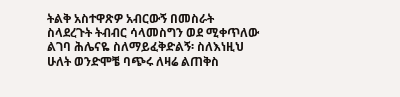ትልቅ አስተዋጽዎ አብርውኝ በመስራት ስላደረጉት ትብብር ሳላመስግን ወደ ሚቀጥለው ልገባ ሕሌናዬ ስለማይፈቅድልኝ፡ ስለእነዚህ ሁለት ወንድሞቼ ባጭሩ ለዛሬ ልጠቅስ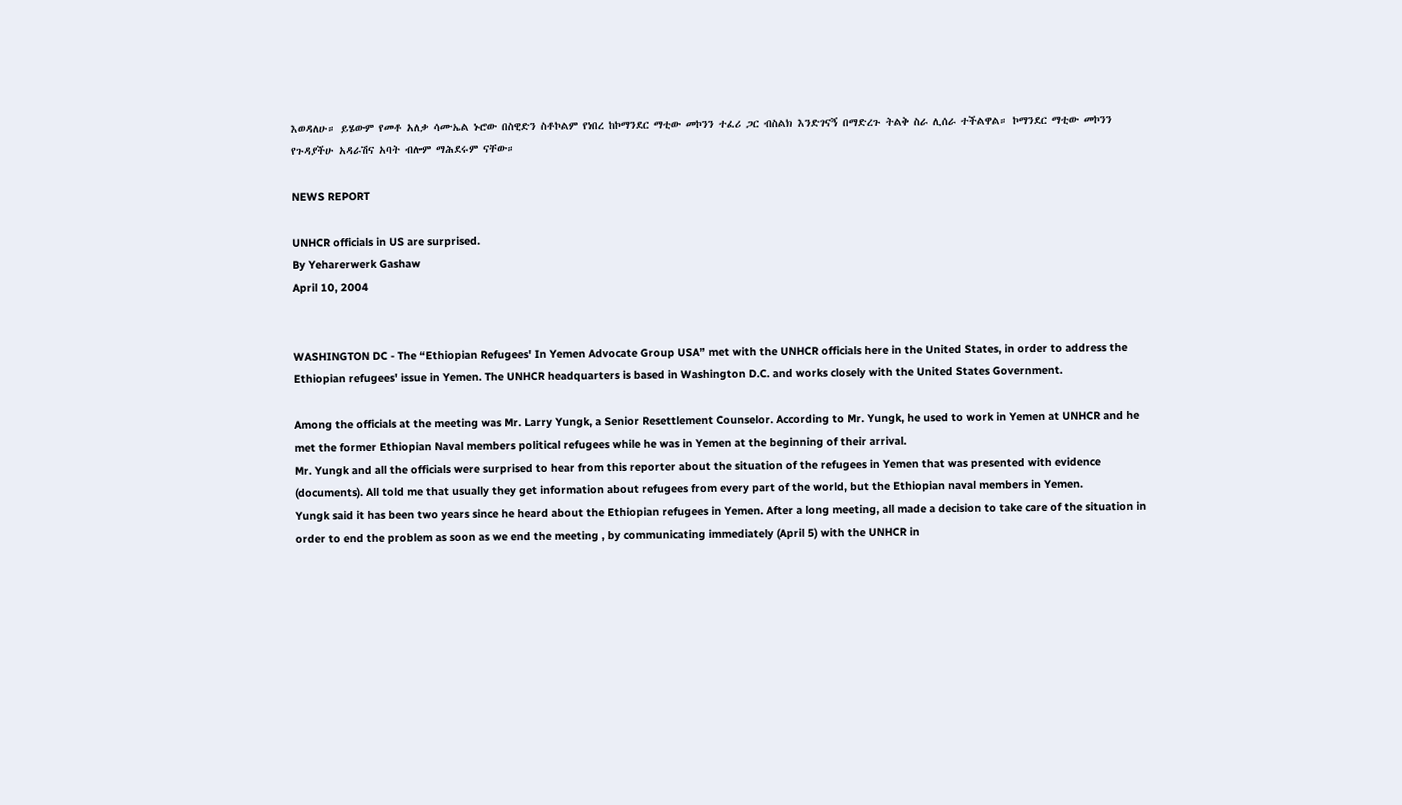እወዳለሁ። ይሄውም የመቶ አለቃ ሳሙኤል ኑሮው በስዊድን ስቶኮልም የነበረ ከኮማንደር ማቲው መኮንን ተፈሪ ጋር ብስልክ እንድገናኝ በማድረጉ ትልቅ ስራ ሊሰራ ተችልዋል። ኮማንደር ማቲው መኮንን የጉዳያችሁ አዳራሽና አባት ብሎም ማሕደሩም ናቸው።

NEWS REPORT

UNHCR officials in US are surprised.
By Yeharerwerk Gashaw
April 10, 2004


WASHINGTON DC - The “Ethiopian Refugees' In Yemen Advocate Group USA” met with the UNHCR officials here in the United States, in order to address the Ethiopian refugees' issue in Yemen. The UNHCR headquarters is based in Washington D.C. and works closely with the United States Government.

Among the officials at the meeting was Mr. Larry Yungk, a Senior Resettlement Counselor. According to Mr. Yungk, he used to work in Yemen at UNHCR and he met the former Ethiopian Naval members political refugees while he was in Yemen at the beginning of their arrival.
Mr. Yungk and all the officials were surprised to hear from this reporter about the situation of the refugees in Yemen that was presented with evidence (documents). All told me that usually they get information about refugees from every part of the world, but the Ethiopian naval members in Yemen.
Yungk said it has been two years since he heard about the Ethiopian refugees in Yemen. After a long meeting, all made a decision to take care of the situation in order to end the problem as soon as we end the meeting , by communicating immediately (April 5) with the UNHCR in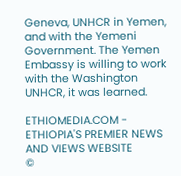Geneva, UNHCR in Yemen, and with the Yemeni Government. The Yemen Embassy is willing to work with the Washington UNHCR, it was learned.

ETHIOMEDIA.COM - ETHIOPIA'S PREMIER NEWS AND VIEWS WEBSITE
©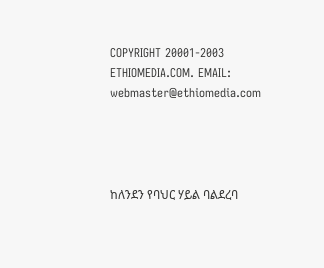COPYRIGHT 20001-2003 ETHIOMEDIA.COM. EMAIL: webmaster@ethiomedia.com




ከለንደን የባህር ሃይል ባልደረባ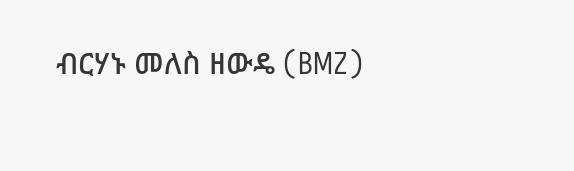ብርሃኑ መለስ ዘውዴ (BMZ)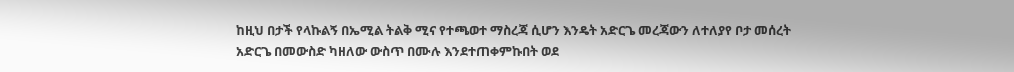ከዚህ በታች የላኩልኝ በኤሚል ትልቅ ሚና የተጫወተ ማስረጃ ሲሆን እንዴት አድርጌ መረጃውን ለተለያየ ቦታ መሰረት አድርጌ በመውስድ ካዘለው ውስጥ በሙሉ እንደተጠቀምኩበት ወደ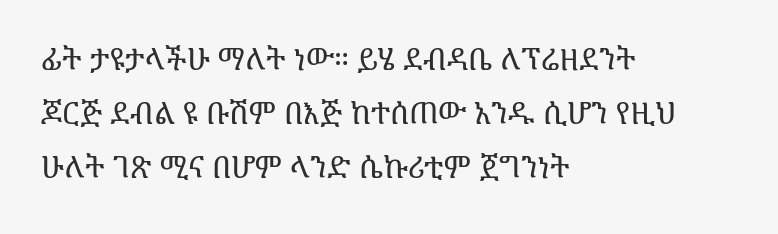ፊት ታዩታላችሁ ማለት ነው። ይሄ ደብዳቤ ለፕሬዘደንት ጆርጅ ደብል ዩ ቡሽም በእጅ ከተሰጠው አንዱ ሲሆን የዚህ ሁለት ገጽ ሚና በሆም ላንድ ሴኩሪቲም ጀግንነት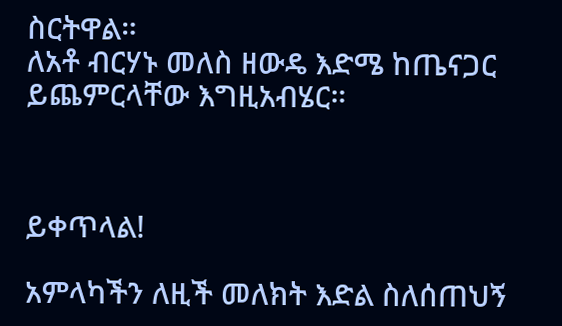ስርትዋል።
ለአቶ ብርሃኑ መለስ ዘውዴ እድሜ ከጤናጋር ይጨምርላቸው እግዚአብሄር።



ይቀጥላል!

አምላካችን ለዚች መለክት እድል ስለሰጠህኝ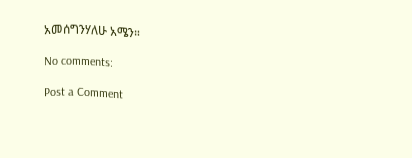አመሰግንሃለሁ አሜን።

No comments:

Post a Comment